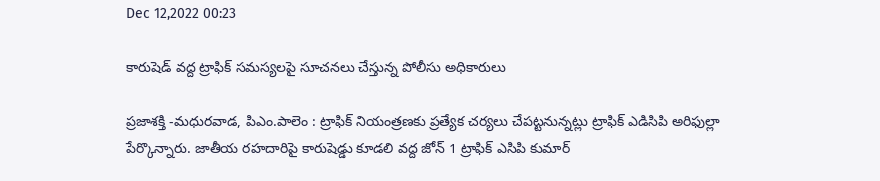Dec 12,2022 00:23

కారుషెడ్‌ వద్ద ట్రాఫిక్‌ సమస్యలపై సూచనలు చేస్తున్న పోలీసు అధికారులు

ప్రజాశక్తి -మధురవాడ, పిఎం.పాలెం : ట్రాఫిక్‌ నియంత్రణకు ప్రత్యేక చర్యలు చేపట్టనున్నట్లు ట్రాఫిక్‌ ఎడిసిపి అరిఫుల్లా పేర్కొన్నారు. జాతీయ రహదారిపై కారుషెడ్డు కూడలి వద్ద జోన్‌ 1 ట్రాఫిక్‌ ఎసిపి కుమార్‌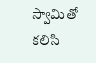స్వామితో కలిసి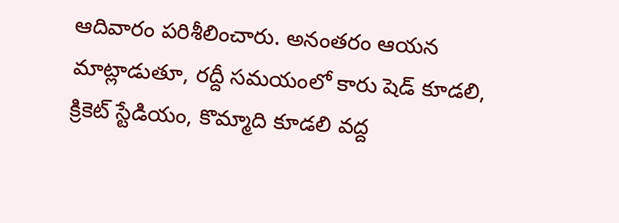ఆదివారం పరిశీలించారు. అనంతరం ఆయన మాట్లాడుతూ, రద్దీ సమయంలో కారు షెడ్‌ కూడలి, క్రికెట్‌ స్టేడియం, కొమ్మాది కూడలి వద్ద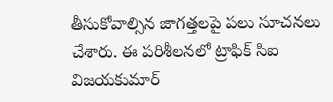తీసుకోవాల్సిన జాగత్తలపై పలు సూచనలు చేశారు. ఈ పరిశీలనలో ట్రాఫిక్‌ సిఐ విజయకుమార్‌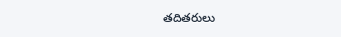తదితరులు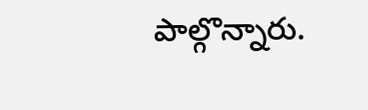పాల్గొన్నారు.